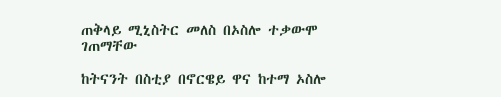ጠቅላይ ሚኒስትር መለስ በኦስሎ ተቃውሞ ገጠማቸው

ከትናንት በስቲያ በኖርዌይ ዋና ከተማ ኦስሎ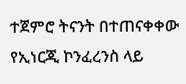ተጀምሮ ትናንት በተጠናቀቀው የኢነርጂ ኮንፈረንስ ላይ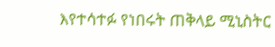እየተሳተፉ የነበሩት ጠቅላይ ሚኒስትር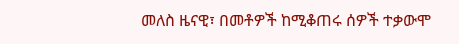መለስ ዜናዊ፣ በመቶዎች ከሚቆጠሩ ሰዎች ተቃውሞ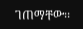ገጠማቸው፡፡